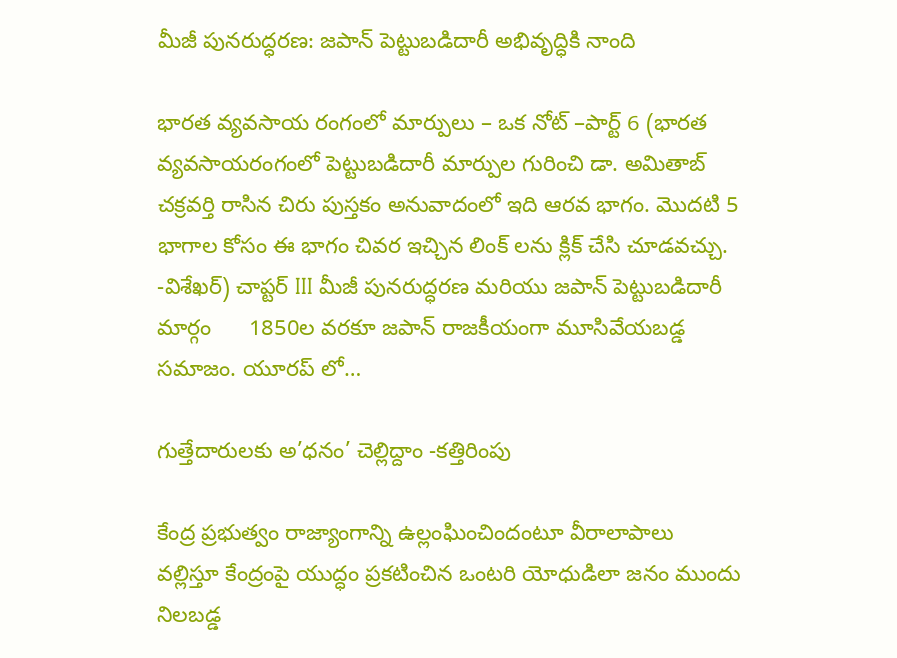మీజీ పునరుద్ధరణ: జపాన్ పెట్టుబడిదారీ అభివృద్ధికి నాంది

భారత వ్యవసాయ రంగంలో మార్పులు – ఒక నోట్ –పార్ట్ 6 (భారత వ్యవసాయరంగంలో పెట్టుబడిదారీ మార్పుల గురించి డా. అమితాబ్ చక్రవర్తి రాసిన చిరు పుస్తకం అనువాదంలో ఇది ఆరవ భాగం. మొదటి 5 భాగాల కోసం ఈ భాగం చివర ఇచ్చిన లింక్ లను క్లిక్ చేసి చూడవచ్చు. -విశేఖర్) చాప్టర్ III మీజీ పునరుద్ధరణ మరియు జపాన్ పెట్టుబడిదారీ మార్గం      1850ల వరకూ జపాన్ రాజకీయంగా మూసివేయబడ్డ సమాజం. యూరప్ లో…

గుత్తేదారులకు అ’ధనం’ చెల్లిద్దాం -కత్తిరింపు

కేంద్ర ప్రభుత్వం రాజ్యాంగాన్ని ఉల్లంఘించిందంటూ వీరాలాపాలు వల్లిస్తూ కేంద్రంపై యుద్ధం ప్రకటించిన ఒంటరి యోధుడిలా జనం ముందు నిలబడ్డ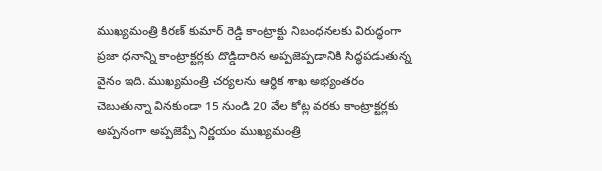ముఖ్యమంత్రి కిరణ్ కుమార్ రెడ్డి కాంట్రాక్టు నిబంధనలకు విరుద్ధంగా ప్రజా ధనాన్ని కాంట్రాక్టర్లకు దొడ్డిదారిన అప్పజెప్పడానికి సిద్ధపడుతున్న వైనం ఇది. ముఖ్యమంత్రి చర్యలను ఆర్ధిక శాఖ అభ్యంతరం చెబుతున్నా వినకుండా 15 నుండి 20 వేల కోట్ల వరకు కాంట్రాక్టర్లకు అప్పనంగా అప్పజెప్పే నిర్ణయం ముఖ్యమంత్రి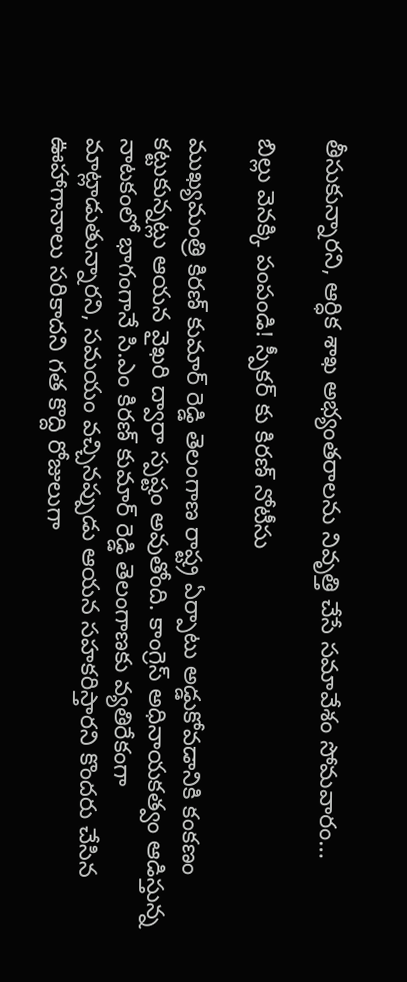తీసుకున్నారని, ఆర్ధిక శాఖ అభ్యంతరాలను నివృత్తి చేసే సమావేశం సోమవారం…

బిల్లు వెనక్కి పంపండి! స్పీకర్ కు కిరణ్ నోటీసు

ముఖ్యమంత్రి కిరణ్ కుమార్ రెడ్డి తెలంగాణ రాష్ట్ర ఏర్పాటు అడ్డుకోవడానికి కంకణం కట్టుకున్నట్లు ఆయన వైఖరి ద్వారా స్పష్టం అవుతోంది. కాంగ్రెస్ అధినాయకత్వం ఆడిస్తున్న నాటకంలో భాగంగానే సి.ఎం కిరణ్ కుమార్ రెడ్డి తెలంగాణకు వ్యతిరేకంగా మాట్లాడుతున్నారని, సమయం వచ్చినప్పుడు ఆయన సహకరిస్తారని కొందరు చేసిన ఊహాగానాలు సరికాదని గత కొద్ది రోజులుగా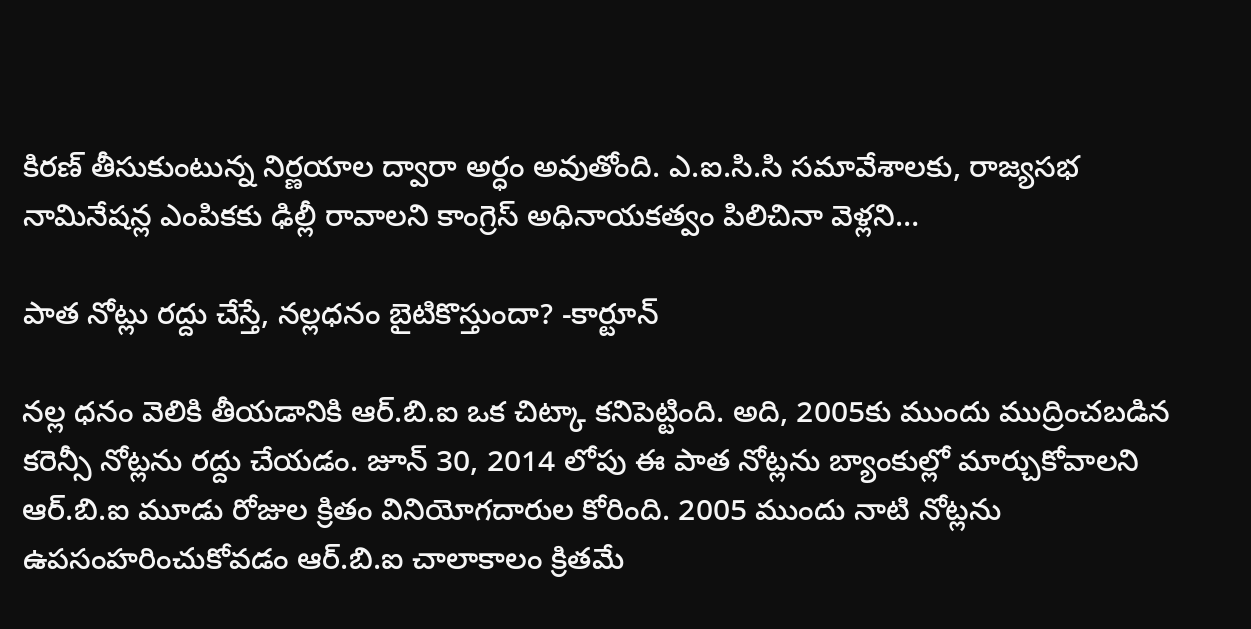కిరణ్ తీసుకుంటున్న నిర్ణయాల ద్వారా అర్ధం అవుతోంది. ఎ.ఐ.సి.సి సమావేశాలకు, రాజ్యసభ నామినేషన్ల ఎంపికకు ఢిల్లీ రావాలని కాంగ్రెస్ అధినాయకత్వం పిలిచినా వెళ్లని…

పాత నోట్లు రద్దు చేస్తే, నల్లధనం బైటికొస్తుందా? -కార్టూన్

నల్ల ధనం వెలికి తీయడానికి ఆర్.బి.ఐ ఒక చిట్కా కనిపెట్టింది. అది, 2005కు ముందు ముద్రించబడిన కరెన్సీ నోట్లను రద్దు చేయడం. జూన్ 30, 2014 లోపు ఈ పాత నోట్లను బ్యాంకుల్లో మార్చుకోవాలని ఆర్.బి.ఐ మూడు రోజుల క్రితం వినియోగదారుల కోరింది. 2005 ముందు నాటి నోట్లను ఉపసంహరించుకోవడం ఆర్.బి.ఐ చాలాకాలం క్రితమే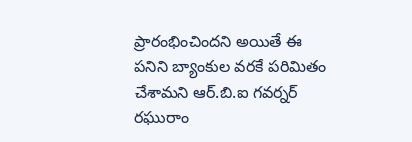ప్రారంభించిందని అయితే ఈ పనిని బ్యాంకుల వరకే పరిమితం చేశామని ఆర్.బి.ఐ గవర్నర్ రఘురాం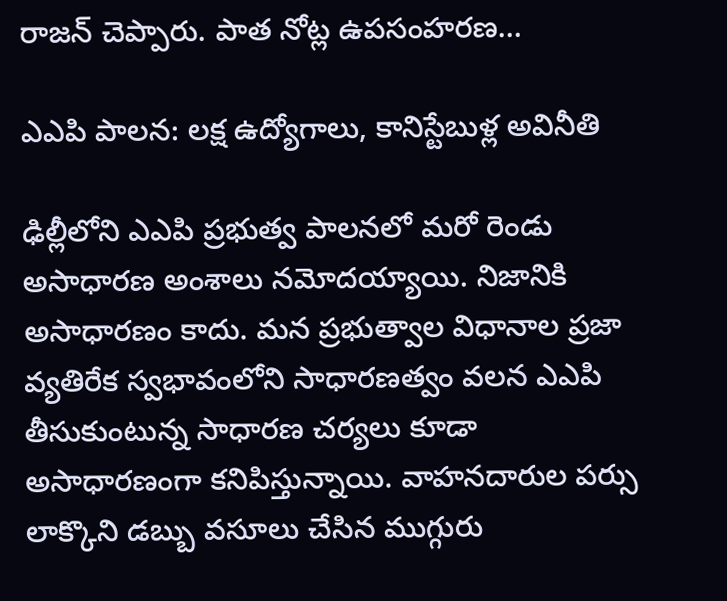రాజన్ చెప్పారు. పాత నోట్ల ఉపసంహరణ…

ఎఎపి పాలన: లక్ష ఉద్యోగాలు, కానిస్టేబుళ్ల అవినీతి

ఢిల్లీలోని ఎఎపి ప్రభుత్వ పాలనలో మరో రెండు అసాధారణ అంశాలు నమోదయ్యాయి. నిజానికి అసాధారణం కాదు. మన ప్రభుత్వాల విధానాల ప్రజా వ్యతిరేక స్వభావంలోని సాధారణత్వం వలన ఎఎపి తీసుకుంటున్న సాధారణ చర్యలు కూడా అసాధారణంగా కనిపిస్తున్నాయి. వాహనదారుల పర్సు లాక్కొని డబ్బు వసూలు చేసిన ముగ్గురు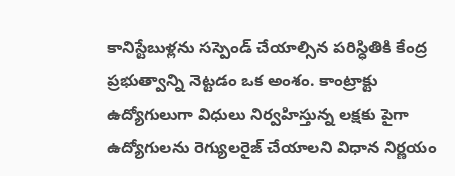కానిస్టేబుళ్లను సస్పెండ్ చేయాల్సిన పరిస్ధితికి కేంద్ర ప్రభుత్వాన్ని నెట్టడం ఒక అంశం. కాంట్రాక్టు ఉద్యోగులుగా విధులు నిర్వహిస్తున్న లక్షకు పైగా ఉద్యోగులను రెగ్యులరైజ్ చేయాలని విధాన నిర్ణయం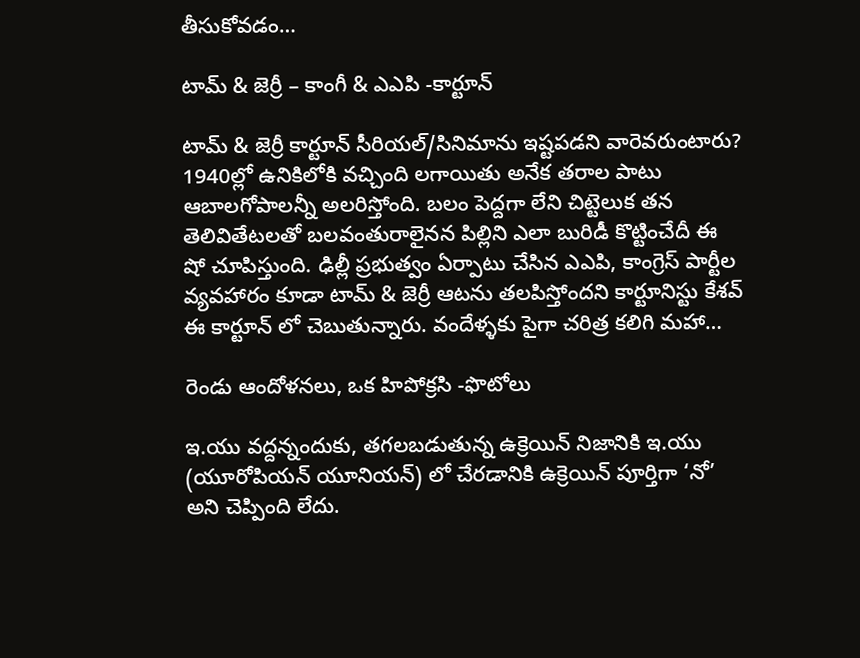తీసుకోవడం…

టామ్ & జెర్రీ – కాంగీ & ఎఎపి -కార్టూన్

టామ్ & జెర్రీ కార్టూన్ సీరియల్/సినిమాను ఇష్టపడని వారెవరుంటారు? 1940ల్లో ఉనికిలోకి వచ్చింది లగాయితు అనేక తరాల పాటు ఆబాలగోపాలన్నీ అలరిస్తోంది. బలం పెద్దగా లేని చిట్టెలుక తన తెలివితేటలతో బలవంతురాలైనన పిల్లిని ఎలా బురిడీ కొట్టించేదీ ఈ షో చూపిస్తుంది. ఢిల్లీ ప్రభుత్వం ఏర్పాటు చేసిన ఎఎపి, కాంగ్రెస్ పార్టీల వ్యవహారం కూడా టామ్ & జెర్రీ ఆటను తలపిస్తోందని కార్టూనిస్టు కేశవ్ ఈ కార్టూన్ లో చెబుతున్నారు. వందేళ్ళకు పైగా చరిత్ర కలిగి మహా…

రెండు ఆందోళనలు, ఒక హిపోక్రసి -ఫొటోలు

ఇ.యు వద్దన్నందుకు, తగలబడుతున్న ఉక్రెయిన్ నిజానికి ఇ.యు (యూరోపియన్ యూనియన్) లో చేరడానికి ఉక్రెయిన్ పూర్తిగా ‘నో’ అని చెప్పింది లేదు.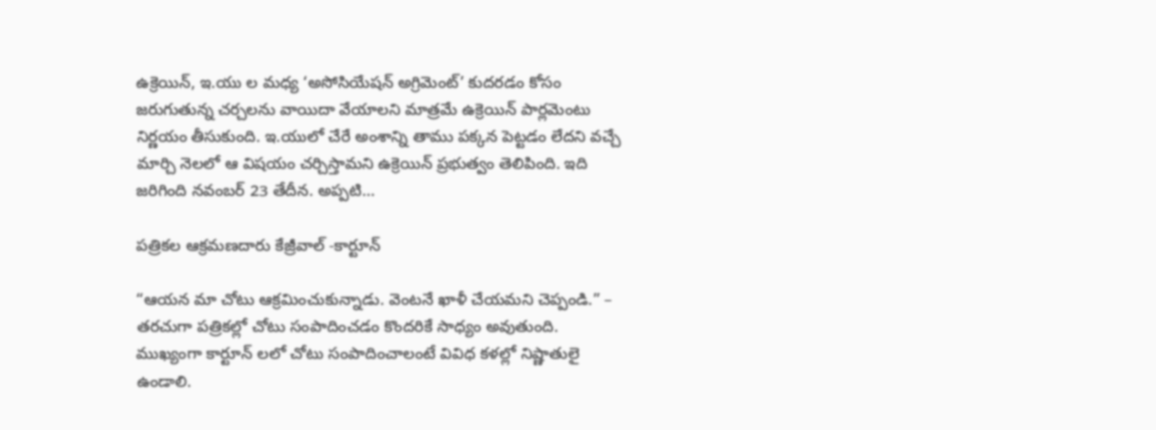ఉక్రెయిన్, ఇ.యు ల మధ్య ‘అసోసియేషన్ అగ్రిమెంట్’ కుదరడం కోసం జరుగుతున్న చర్చలను వాయిదా వేయాలని మాత్రమే ఉక్రెయిన్ పార్లమెంటు నిర్ణయం తీసుకుంది. ఇ.యులో చేరే అంశాన్ని తాము పక్కన పెట్టడం లేదని వచ్చే మార్చి నెలలో ఆ విషయం చర్చిస్తామని ఉక్రెయిన్ ప్రభుత్వం తెలిపింది. ఇది జరిగింది నవంబర్ 23 తేదీన. అప్పటి…

పత్రికల ఆక్రమణదారు కేజ్రీవాల్ -కార్టూన్

“ఆయన మా చోటు ఆక్రమించుకున్నాడు. వెంటనే ఖాళీ చేయమని చెప్పండి.” – తరచుగా పత్రికల్లో చోటు సంపాదించడం కొందరికే సాధ్యం అవుతుంది. ముఖ్యంగా కార్టూన్ లలో చోటు సంపాదించాలంటే వివిధ కళల్లో నిష్ణాతులై ఉండాలి.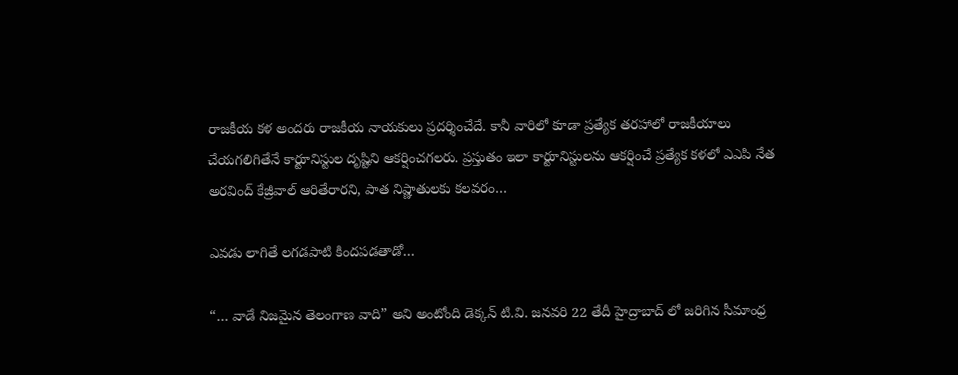రాజకీయ కళ అందరు రాజకీయ నాయకులు ప్రదర్శించేదే. కానీ వారిలో కూడా ప్రత్యేక తరహాలో రాజకీయాలు చేయగలిగితేనే కార్టూనిస్టుల దృష్టిని ఆకర్షించగలరు. ప్రస్తుతం ఇలా కార్టూనిస్టులను ఆకర్షించే ప్రత్యేక కళలో ఎఎపి నేత అరవింద్ కేజ్రీవాల్ ఆరితేరారని, పాత నిష్ణాతులకు కలవరం…

ఎవడు లాగితే లగడపాటి కిందపడతాడో…

“… వాడే నిజమైన తెలంగాణ వాది” అని అంటోంది డెక్కన్ టి.వి. జనవరి 22 తేదీ హైద్రాబాద్ లో జరిగిన సీమాంధ్ర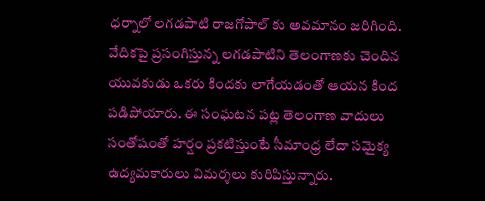ధర్నాలో లగడపాటి రాజగోపాల్ కు అవమానం జరిగింది. వేదికపై ప్రసంగిస్తున్న లగడపాటిని తెలంగాణకు చెందిన యువకుడు ఒకరు కిందకు లాగేయడంతో ఆయన కింద పడిపోయారు. ఈ సంఘటన పట్ల తెలంగాణ వాదులు సంతోషంతో హర్షం ప్రకటిస్తుంటే సీమాంధ్ర లేదా సమైక్య ఉద్యమకారులు విమర్శలు కురిపిస్తున్నారు.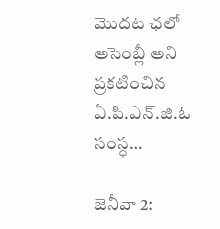మొదట ఛలో అసెంబ్లీ అని ప్రకటించిన ఏ.పి.ఎన్.జి.ఓ సంస్ధ…

జెనీవా 2: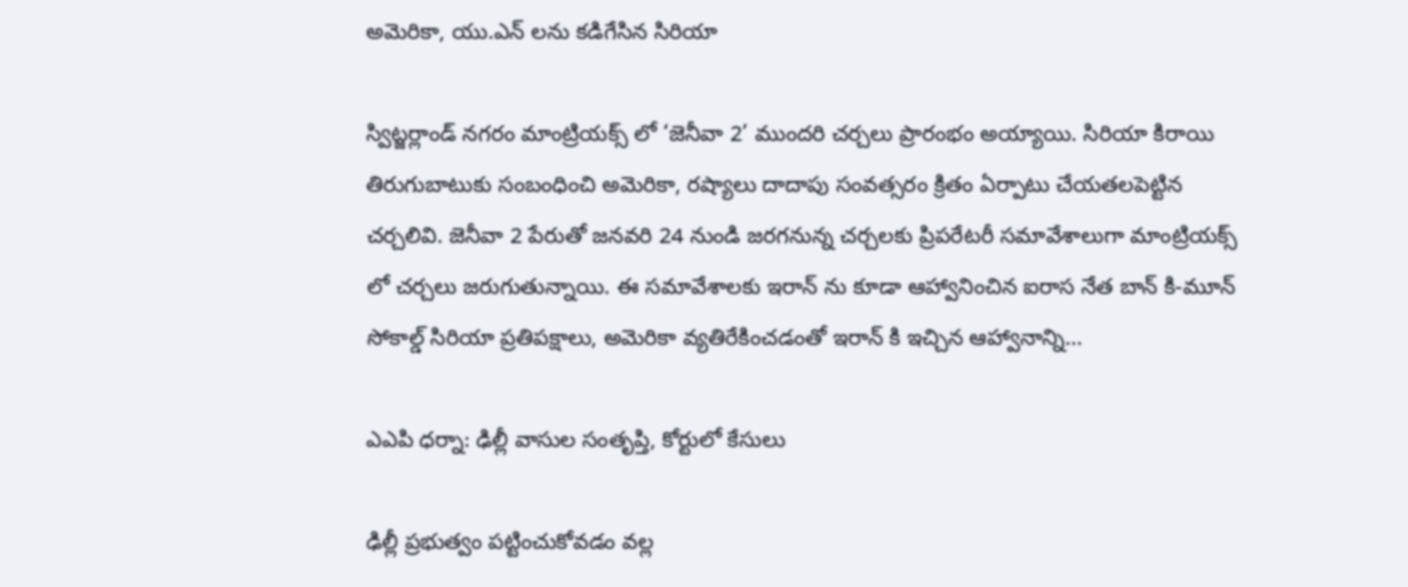అమెరికా, యు.ఎన్ లను కడిగేసిన సిరియా

స్విట్జర్లాండ్ నగరం మాంట్రియక్స్ లో ‘జెనీవా 2’ ముందరి చర్చలు ప్రారంభం అయ్యాయి. సిరియా కిరాయి తిరుగుబాటుకు సంబంధించి అమెరికా, రష్యాలు దాదాపు సంవత్సరం క్రితం ఏర్పాటు చేయతలపెట్టిన చర్చలివి. జెనీవా 2 పేరుతో జనవరి 24 నుండి జరగనున్న చర్చలకు ప్రిపరేటరీ సమావేశాలుగా మాంట్రియక్స్ లో చర్చలు జరుగుతున్నాయి. ఈ సమావేశాలకు ఇరాన్ ను కూడా ఆహ్వానించిన ఐరాస నేత బాన్ కి-మూన్ సోకాల్డ్ సిరియా ప్రతిపక్షాలు, అమెరికా వ్యతిరేకించడంతో ఇరాన్ కి ఇచ్చిన ఆహ్వానాన్ని…

ఎఎపి ధర్నా: ఢిల్లీ వాసుల సంతృప్తి, కోర్టులో కేసులు

ఢిల్లీ ప్రభుత్వం పట్టించుకోవడం వల్ల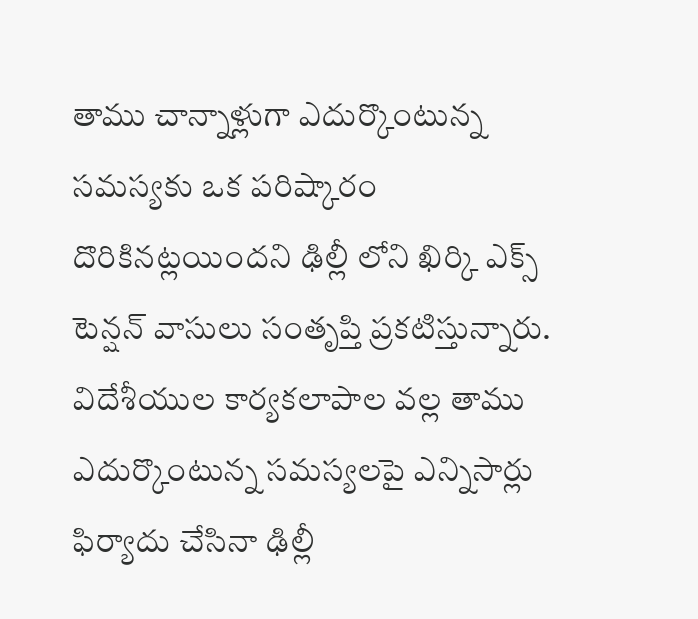తాము చాన్నాళ్లుగా ఎదుర్కొంటున్న సమస్యకు ఒక పరిష్కారం దొరికినట్లయిందని ఢిల్లీ లోని ఖిర్కి ఎక్స్ టెన్షన్ వాసులు సంతృప్తి ప్రకటిస్తున్నారు. విదేశీయుల కార్యకలాపాల వల్ల తాము ఎదుర్కొంటున్న సమస్యలపై ఎన్నిసార్లు ఫిర్యాదు చేసినా ఢిల్లీ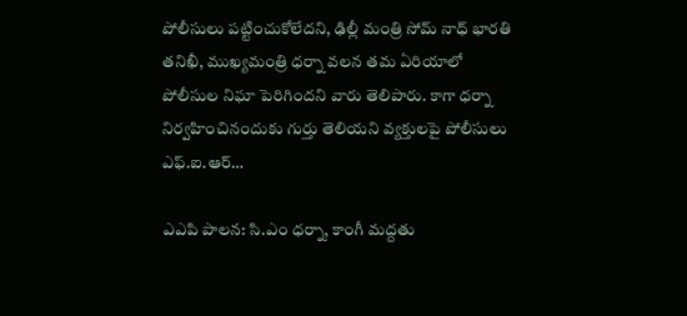పోలీసులు పట్టించుకోలేదని, ఢిల్లీ మంత్రి సోమ్ నాధ్ భారతి తనిఖీ, ముఖ్యమంత్రి ధర్నా వలన తమ ఏరియాలో పోలీసుల నిఘా పెరిగిందని వారు తెలిపారు. కాగా ధర్నా నిర్వహించినందుకు గుర్తు తెలియని వ్యక్తులపై పోలీసులు ఎఫ్.ఐ.ఆర్…

ఎఎపి పాలన: సి.ఎం ధర్నా, కాంగీ మద్దతు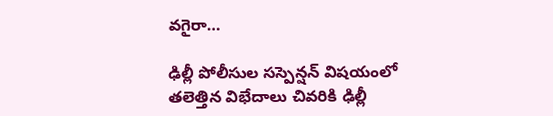వగైరా…

ఢిల్లీ పోలీసుల సస్పెన్షన్ విషయంలో తలెత్తిన విభేదాలు చివరికి ఢిల్లీ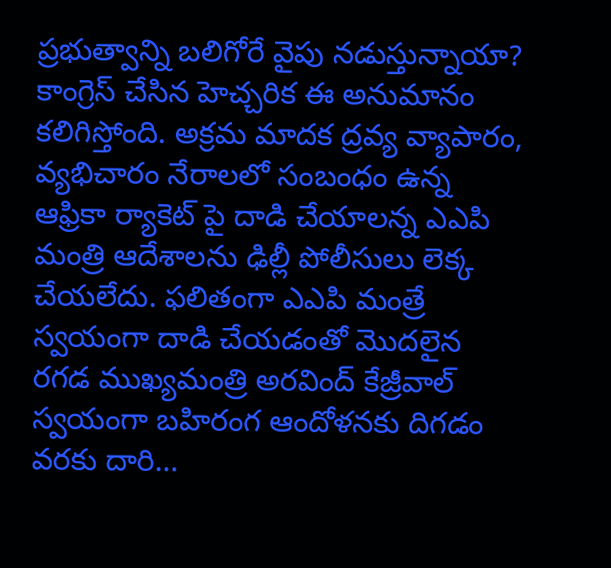ప్రభుత్వాన్ని బలిగోరే వైపు నడుస్తున్నాయా? కాంగ్రెస్ చేసిన హెచ్చరిక ఈ అనుమానం కలిగిస్తోంది. అక్రమ మాదక ద్రవ్య వ్యాపారం, వ్యభిచారం నేరాలలో సంబంధం ఉన్న ఆఫ్రికా ర్యాకెట్ పై దాడి చేయాలన్న ఎఎపి మంత్రి ఆదేశాలను ఢిల్లీ పోలీసులు లెక్క చేయలేదు. ఫలితంగా ఎఎపి మంత్రే స్వయంగా దాడి చేయడంతో మొదలైన రగడ ముఖ్యమంత్రి అరవింద్ కేజ్రీవాల్ స్వయంగా బహిరంగ ఆందోళనకు దిగడం వరకు దారి…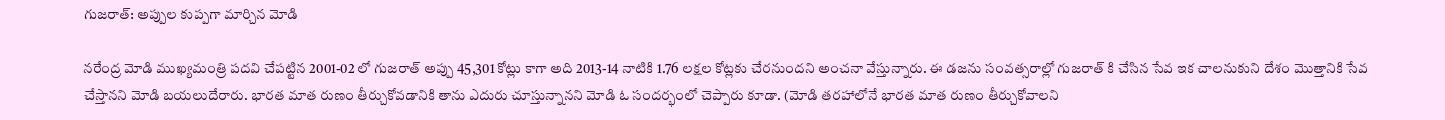గుజరాత్: అప్పుల కుప్పగా మార్చిన మోడి

నరేంద్ర మోడి ముఖ్యమంత్రి పదవి చేపట్టిన 2001-02 లో గుజరాత్ అప్పు 45,301 కోట్లు కాగా అది 2013-14 నాటికి 1.76 లక్షల కోట్లకు చేరనుందని అంచనా వేస్తున్నారు. ఈ డజను సంవత్సరాల్లో గుజరాత్ కి చేసిన సేవ ఇక చాలనుకుని దేశం మొత్తానికి సేవ చేస్తానని మోడి బయలుదేరారు. భారత మాత రుణం తీర్చుకోవడానికి తాను ఎదురు చూస్తున్నానని మోడి ఓ సందర్భంలో చెప్పారు కూడా. (మోడి తరహాలోనే భారత మాత రుణం తీర్చుకోవాలని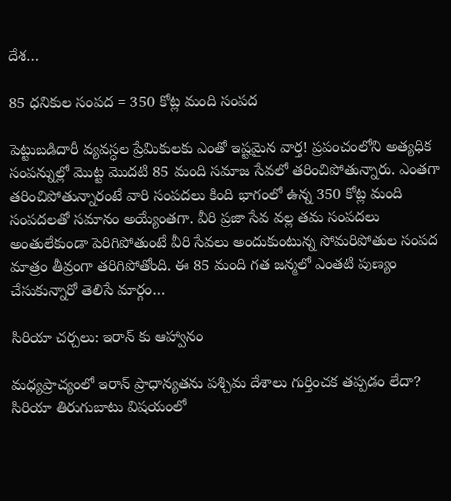దేశ…

85 ధనికుల సంపద = 350 కోట్ల మంది సంపద

పెట్టుబడిదారీ వ్యవస్ధల ప్రేమికులకు ఎంతో ఇష్టమైన వార్త! ప్రపంచంలోని అత్యధిక సంపన్నుల్లో మొట్ట మొదటి 85 మంది సమాజ సేవలో తరించిపోతున్నారు. ఎంతగా తరించిపోతున్నారంటే వారి సంపదలు కింది భాగంలో ఉన్న 350 కోట్ల మంది సంపదలతో సమానం అయ్యేంతగా. వీరి ప్రజా సేవ వల్ల తమ సంపదలు అంతులేకుండా పెరిగిపోతుంటే వీరి సేవలు అందుకుంటున్న సోమరిపోతుల సంపద మాత్రం తీవ్రంగా తరిగిపోతోంది. ఈ 85 మంది గత జన్మలో ఎంతటి పుణ్యం చేసుకున్నారో తెలిసే మార్గం…

సిరియా చర్చలు: ఇరాన్ కు ఆహ్వానం

మధ్యప్రాచ్యంలో ఇరాన్ ప్రాధాన్యతను పశ్చిమ దేశాలు గుర్తించక తప్పడం లేదా? సిరియా తిరుగుబాటు విషయంలో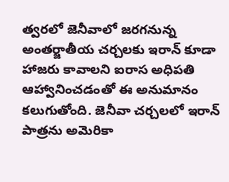త్వరలో జెనీవాలో జరగనున్న అంతర్జాతీయ చర్చలకు ఇరాన్ కూడా హాజరు కావాలని ఐరాస అధిపతి ఆహ్వానించడంతో ఈ అనుమానం కలుగుతోంది. జెనీవా చర్చలలో ఇరాన్ పాత్రను అమెరికా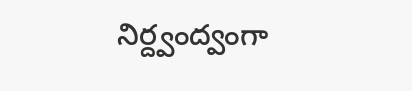నిర్ద్వంద్వంగా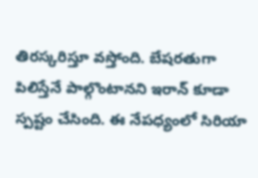తిరస్కరిస్తూ వస్తోంది. బేషరతుగా పిలిస్తేనే పాల్గొంటానని ఇరాన్ కూడా స్పష్టం చేసింది. ఈ నేపధ్యంలో సిరియా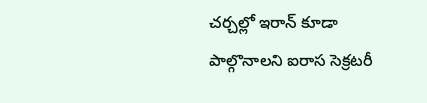చర్చల్లో ఇరాన్ కూడా పాల్గొనాలని ఐరాస సెక్రటరీ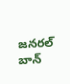జనరల్ బాన్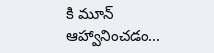కి మూన్ ఆహ్వానించడం…